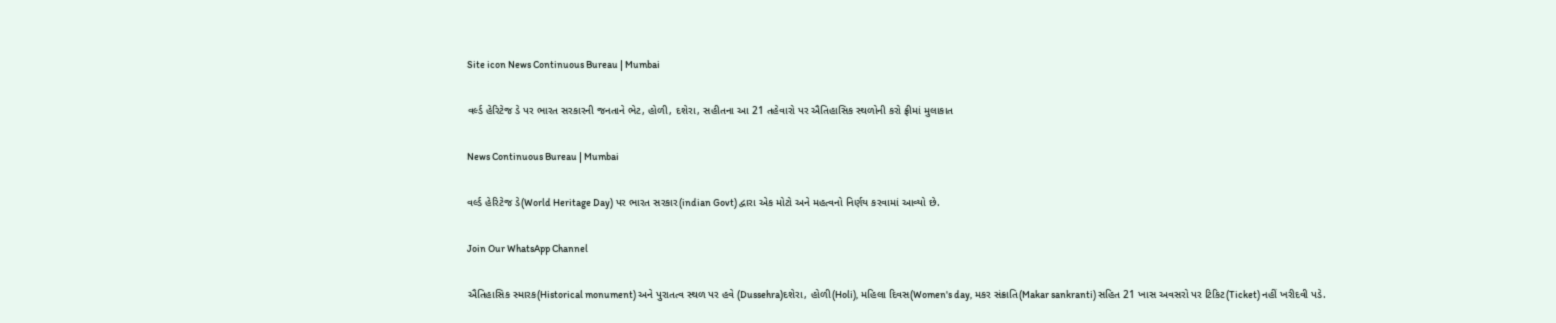Site icon News Continuous Bureau | Mumbai

વર્લ્ડ હેરિટેજ ડે પર ભારત સરકારની જનતાને ભેટ, હોળી, દશેરા, સહીતના આ 21 તહેવારો પર ઐતિહાસિક સ્થળોની કરો ફ્રીમાં મુલાકાત

News Continuous Bureau | Mumbai

વર્લ્ડ હેરિટેજ ડે(World Heritage Day) પર ભારત સરકાર(indian Govt) દ્વારા એક મોટો અને મહત્વનો નિર્ણય કરવામાં આવ્યો છે.

Join Our WhatsApp Channel

ઐતિહાસિક સ્મારક(Historical monument) અને પુરાતત્વ સ્થળ પર હવે (Dussehra)દશેરા, હોળી(Holi), મહિલા દિવસ(Women's day, મકર સંક્રાતિ(Makar sankranti) સહિત 21 ખાસ અવસરો પર ટિકિટ(Ticket) નહીં ખરીદવી પડે.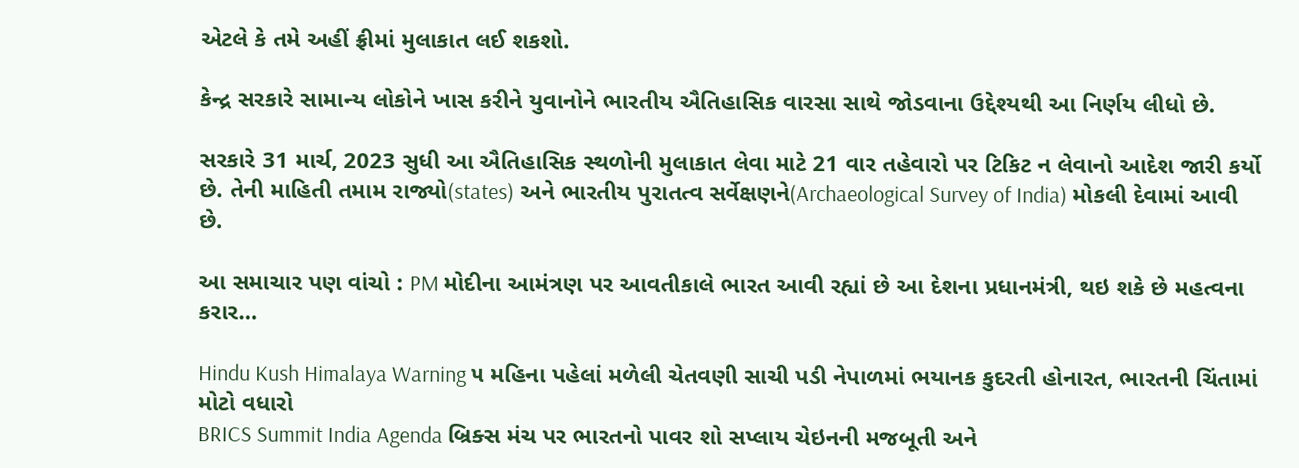એટલે કે તમે અહીં ફ્રીમાં મુલાકાત લઈ શકશો.

કેન્દ્ર સરકારે સામાન્ય લોકોને ખાસ કરીને યુવાનોને ભારતીય ઐતિહાસિક વારસા સાથે જોડવાના ઉદ્દેશ્યથી આ નિર્ણય લીધો છે.

સરકારે 31 માર્ચ, 2023 સુધી આ ઐતિહાસિક સ્થળોની મુલાકાત લેવા માટે 21 વાર તહેવારો પર ટિકિટ ન લેવાનો આદેશ જારી કર્યો છે. તેની માહિતી તમામ રાજ્યો(states) અને ભારતીય પુરાતત્વ સર્વેક્ષણને(Archaeological Survey of India) મોકલી દેવામાં આવી છે.

આ સમાચાર પણ વાંચો : PM મોદીના આમંત્રણ પર આવતીકાલે ભારત આવી રહ્યાં છે આ દેશના પ્રધાનમંત્રી, થઇ શકે છે મહત્વના કરાર…

Hindu Kush Himalaya Warning ૫ મહિના પહેલાં મળેલી ચેતવણી સાચી પડી નેપાળમાં ભયાનક કુદરતી હોનારત, ભારતની ચિંતામાં મોટો વધારો
BRICS Summit India Agenda બ્રિક્સ મંચ પર ભારતનો પાવર શો સપ્લાય ચેઇનની મજબૂતી અને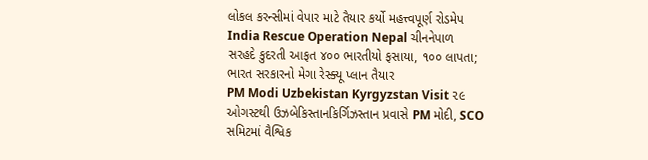લોકલ કરન્સીમાં વેપાર માટે તૈયાર કર્યો મહત્ત્વપૂર્ણ રોડમેપ
India Rescue Operation Nepal ચીનનેપાળ સરહદે કુદરતી આફત ૪૦૦ ભારતીયો ફસાયા, ૧૦૦ લાપતા; ભારત સરકારનો મેગા રેસ્ક્યૂ પ્લાન તૈયાર
PM Modi Uzbekistan Kyrgyzstan Visit ૨૯ ઓગસ્ટથી ઉઝબેકિસ્તાનકિર્ગિઝસ્તાન પ્રવાસે PM મોદી, SCO સમિટમાં વૈશ્વિક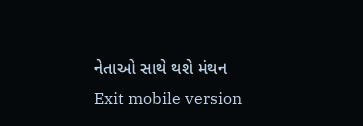નેતાઓ સાથે થશે મંથન
Exit mobile version